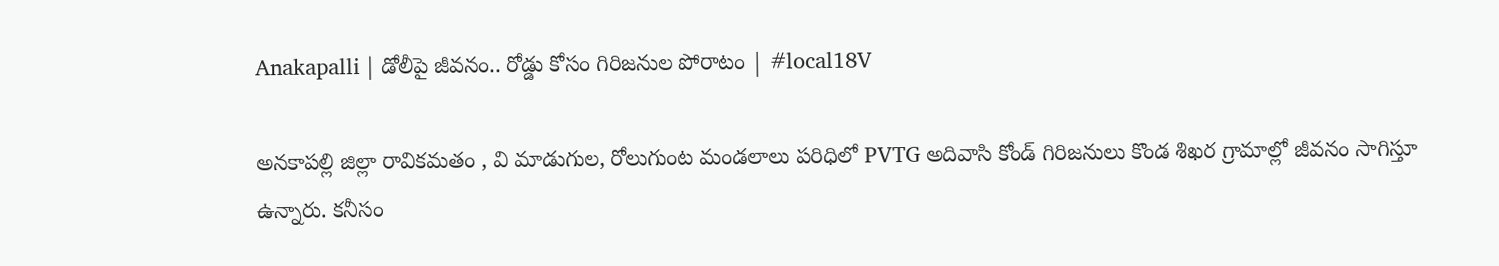Anakapalli | డోలీపై జీవనం.. రోడ్డు కోసం గిరిజనుల పోరాటం | #local18V

అనకాపల్లి జిల్లా రావికమతం , వి మాడుగుల, రోలుగుంట మండలాలు పరిధిలో PVTG అదివాసి కోండ్ గిరిజనులు కొండ శిఖర గ్రామాల్లో జీవనం సాగిస్తూ ఉన్నారు. కనీసం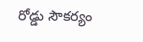రోడ్డు సౌకర్యం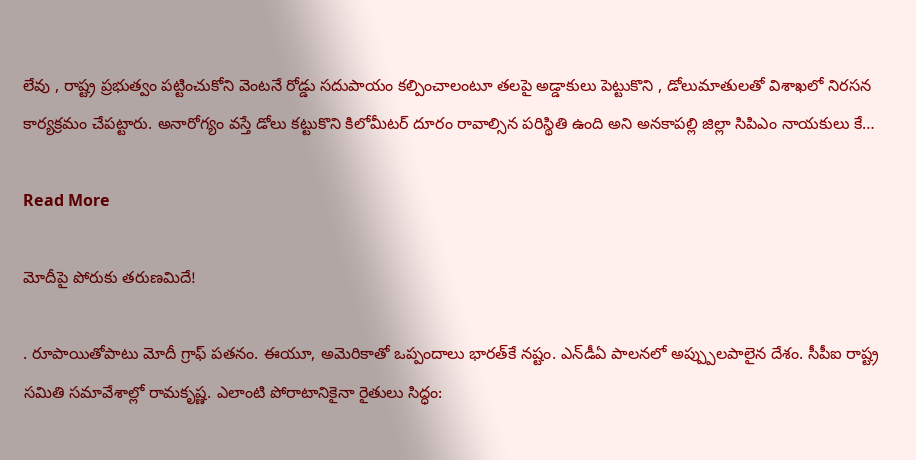లేవు , రాష్ట్ర ప్రభుత్వం పట్టించుకోని వెంటనే రోడ్డు సదుపాయం కల్పించాలంటూ తలపై అడ్డాకులు పెట్టుకొని , డోలుమాతులతో విశాఖలో నిరసన కార్యక్రమం చేపట్టారు. అనారోగ్యం వస్తే డోలు కట్టుకొని కిలోమీటర్ దూరం రావాల్సిన పరిస్థితి ఉంది అని అనకాపల్లి జిల్లా సిపిఎం నాయకులు కే…

Read More

మోదీపై పోరుకు తరుణమిదే!

. రూపాయితోపాటు మోదీ గ్రాఫ్ పతనం. ఈయూ, అమెరికాతో ఒప్పందాలు భారత్‌కే నష్టం. ఎన్‌డీఏ పాలనలో అప్ప్పులపాలైన దేశం. సీపీఐ రాష్ట్ర సమితి సమావేశాల్లో రామకృష్ణ. ఎలాంటి పోరాటానికైనా రైతులు సిద్ధం: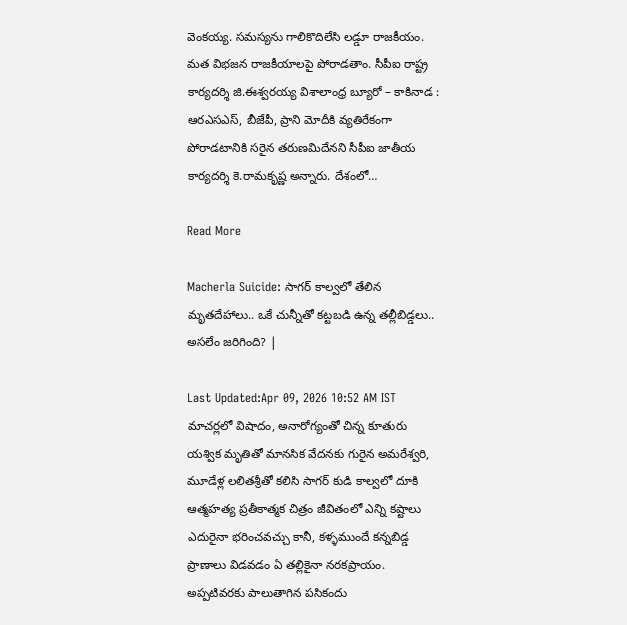వెంకయ్య. సమస్యను గాలికొదిలేసి లడ్డూ రాజకీయం. మత విభజన రాజకీయాలపై పోరాడతాం. సీపీఐ రాష్ట్ర కార్యదర్శి జి.ఈశ్వరయ్య విశాలాంధ్ర బ్యూరో – కాకినాడ : ఆరఎసఎస్, బీజేపీ, ప్రాని మోదీకి వ్యతిరేకంగా పోరాడటానికి సరైన తరుణమిదేనని సీపీఐ జాతీయ కార్యదర్శి కె.రామకృష్ణ అన్నారు. దేశంలో…

Read More

Macherla Suicide: సాగర్ కాల్వలో తేలిన మృతదేహాలు.. ఒకే చున్నీతో కట్టబడి ఉన్న తల్లీబిడ్డలు.. అసలేం జరిగింది? |

Last Updated:Apr 09, 2026 10:52 AM IST మాచర్లలో విషాదం, అనారోగ్యంతో చిన్న కూతురు యశ్విక మృతితో మానసిక వేదనకు గురైన అమరేశ్వరి, మూడేళ్ల లలితశ్రీతో కలిసి సాగర్ కుడి కాల్వలో దూకి ఆత్మహత్య ప్రతీకాత్మక చిత్రం జీవితంలో ఎన్ని కష్టాలు ఎదురైనా భరించవచ్చు కానీ, కళ్ళముందే కన్నబిడ్డ ప్రాణాలు విడవడం ఏ తల్లికైనా నరకప్రాయం. అప్పటివరకు పాలుతాగిన పసికందు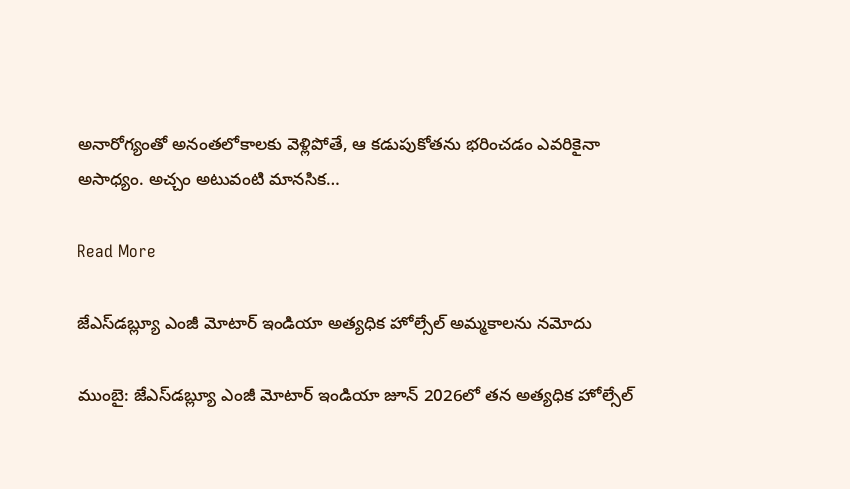అనారోగ్యంతో అనంతలోకాలకు వెళ్లిపోతే, ఆ కడుపుకోతను భరించడం ఎవరికైనా అసాధ్యం. అచ్చం అటువంటి మానసిక…

Read More

జేఎస్‌డబ్ల్యూ ఎంజీ మోటార్ ఇండియా అత్యధిక హోల్సేల్ అమ్మకాలను నమోదు

ముంబై: జేఎస్‌డబ్ల్యూ ఎంజీ మోటార్ ఇండియా జూన్ 2026లో తన అత్యధిక హోల్సేల్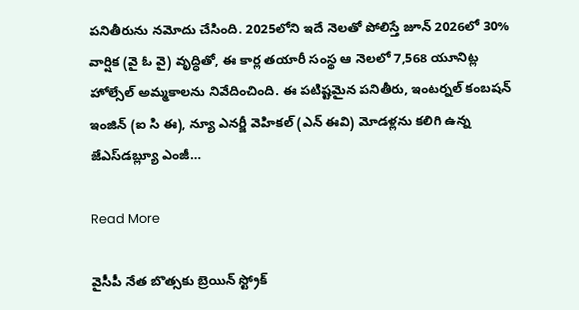పనితీరును నమోదు చేసింది. 2025లోని ఇదే నెలతో పోలిస్తే జూన్ 2026లో 30% వార్షిక (వై ఓ వై) వృద్ధితో, ఈ కార్ల తయారీ సంస్థ ఆ నెలలో 7,568 యూనిట్ల హోల్సేల్ అమ్మకాలను నివేదించింది. ఈ పటిష్టమైన పనితీరు, ఇంటర్నల్ కంబషన్ ఇంజిన్ (ఐ సి ఈ), న్యూ ఎనర్జీ వెహికల్ (ఎన్ ఈవి) మోడళ్లను కలిగి ఉన్న జేఎస్‌డబ్ల్యూ ఎంజీ…

Read More

వైసీపీ నేత బొత్సకు బ్రెయిన్ స్ట్రోక్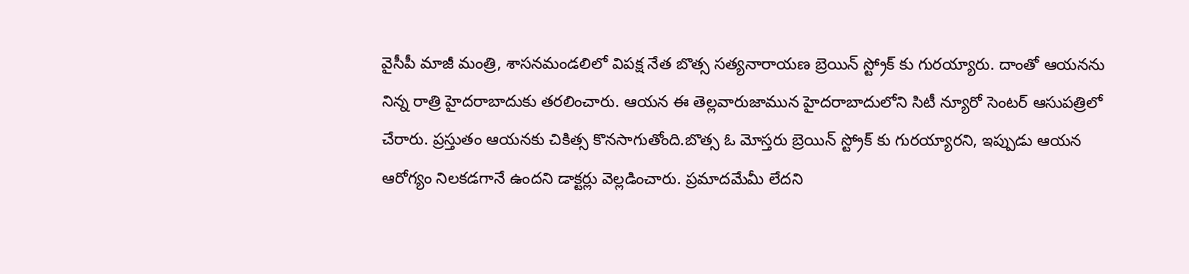వైసీపీ మాజీ మంత్రి, శాసనమండలిలో విపక్ష నేత బొత్స సత్యనారాయణ బ్రెయిన్ స్ట్రోక్ కు గురయ్యారు. దాంతో ఆయనను నిన్న రాత్రి హైదరాబాదుకు తరలించారు. ఆయన ఈ తెల్లవారుజామున హైదరాబాదులోని సిటీ న్యూరో సెంటర్ ఆసుపత్రిలో చేరారు. ప్రస్తుతం ఆయనకు చికిత్స కొనసాగుతోంది.బొత్స ఓ మోస్తరు బ్రెయిన్ స్ట్రోక్ కు గురయ్యారని, ఇప్పుడు ఆయన ఆరోగ్యం నిలకడగానే ఉందని డాక్టర్లు వెల్లడించారు. ప్రమాదమేమీ లేదని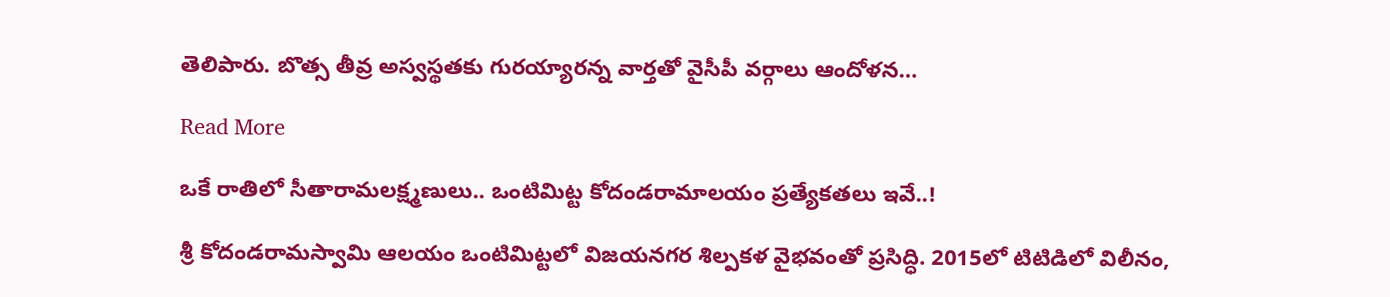తెలిపారు. బొత్స తీవ్ర అస్వస్థతకు గురయ్యారన్న వార్తతో వైసీపీ వర్గాలు ఆందోళన…

Read More

ఒకే రాతిలో సీతారామలక్ష్మణులు.. ఒంటిమిట్ట కోదండరామాలయం ప్రత్యేకతలు ఇవే..!

శ్రీ కోదండరామస్వామి ఆలయం ఒంటిమిట్టలో విజయనగర శిల్పకళ వైభవంతో ప్రసిద్ధి. 2015లో టిటిడిలో విలీనం,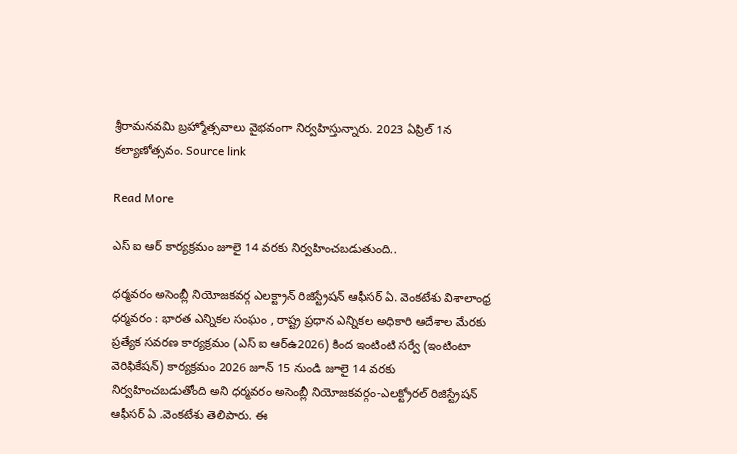శ్రీరామనవమి బ్రహ్మోత్సవాలు వైభవంగా నిర్వహిస్తున్నారు. 2023 ఏప్రిల్ 1న కల్యాణోత్సవం. Source link

Read More

ఎస్ ఐ ఆర్ కార్యక్రమం జూలై 14 వరకు నిర్వహించబడుతుంది..

ధర్మవరం అసెంబ్లీ నియోజకవర్గ ఎలక్ట్రాన్ రిజిస్ట్రేషన్ ఆఫీసర్ ఏ. వెంకటేశు విశాలాంధ్ర ధర్మవరం : భారత ఎన్నికల సంఘం , రాష్ట్ర ప్రధాన ఎన్నికల అధికారి ఆదేశాల మేరకు ప్రత్యేక సవరణ కార్యక్రమం (ఎస్ ఐ ఆర్ఉ2026) కింద ఇంటింటి సర్వే (ఇంటింటా వెరిఫికేషన్) కార్యక్రమం 2026 జూన్ 15 నుండి జూలై 14 వరకు నిర్వహించబడుతోంది అని ధర్మవరం అసెంబ్లీ నియోజకవర్గం-ఎలక్ట్రోరల్ రిజిస్ట్రేషన్ ఆఫీసర్ ఏ .వెంకటేశు తెలిపారు. ఈ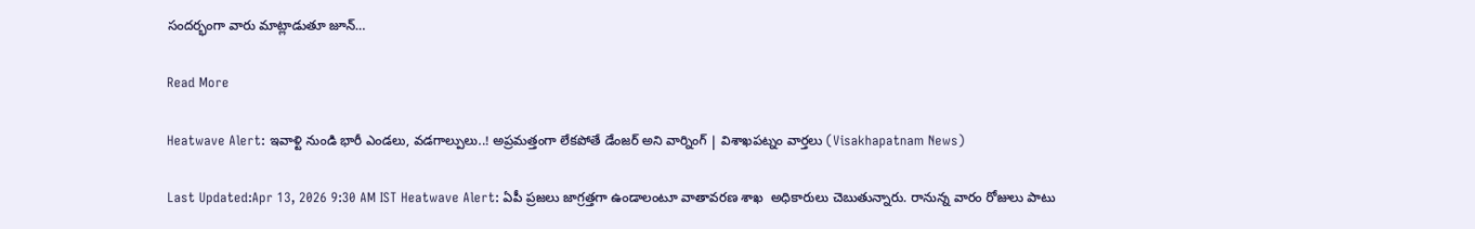సందర్భంగా వారు మాట్లాడుతూ జూన్…

Read More

Heatwave Alert: ఇవాళ్టి నుండి భారీ ఎండలు, వడగాల్పులు..! అప్రమత్తంగా లేకపోతే డేంజర్ అని వార్నింగ్ | విశాఖపట్నం వార్తలు (Visakhapatnam News)

Last Updated:Apr 13, 2026 9:30 AM IST Heatwave Alert: ఏపీ ప్రజలు జాగ్రత్తగా ఉండాలంటూ వాతావరణ శాఖ  అధికారులు చెబుతున్నారు. రానున్న వారం రోజులు పాటు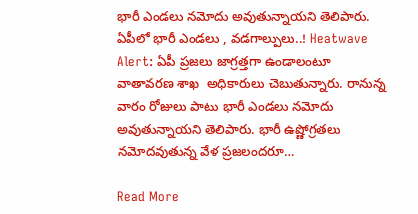భారీ ఎండలు నమోదు అవుతున్నాయని తెలిపారు. ఏపీలో భారీ ఎండలు , వడగాల్పులు..! Heatwave Alert: ఏపీ ప్రజలు జాగ్రత్తగా ఉండాలంటూ వాతావరణ శాఖ  అధికారులు చెబుతున్నారు. రానున్న వారం రోజులు పాటు భారీ ఎండలు నమోదు అవుతున్నాయని తెలిపారు. భారీ ఉష్ణోగ్రతలు నమోదవుతున్న వేళ ప్రజలందరూ…

Read More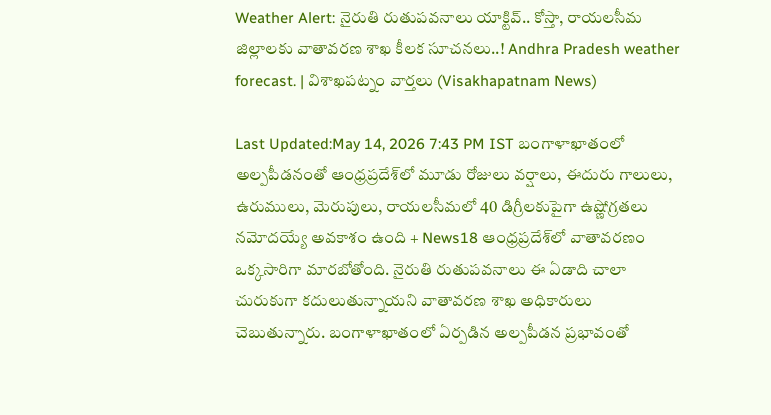Weather Alert: నైరుతి రుతుపవనాలు యాక్టివ్.. కోస్తా, రాయలసీమ జిల్లాలకు వాతావరణ శాఖ కీలక సూచనలు..! Andhra Pradesh weather forecast. | విశాఖపట్నం వార్తలు (Visakhapatnam News)

Last Updated:May 14, 2026 7:43 PM IST బంగాళాఖాతంలో అల్పపీడనంతో ఆంధ్రప్రదేశ్‌లో మూడు రోజులు వర్షాలు, ఈదురు గాలులు, ఉరుములు, మెరుపులు, రాయలసీమలో 40 డిగ్రీలకుపైగా ఉష్ణోగ్రతలు నమోదయ్యే అవకాశం ఉంది + News18 ఆంధ్రప్రదేశ్‌లో వాతావరణం ఒక్కసారిగా మారబోతోంది. నైరుతి రుతుపవనాలు ఈ ఏడాది చాలా చురుకుగా కదులుతున్నాయని వాతావరణ శాఖ అధికారులు చెబుతున్నారు. బంగాళాఖాతంలో ఏర్పడిన అల్పపీడన ప్రభావంతో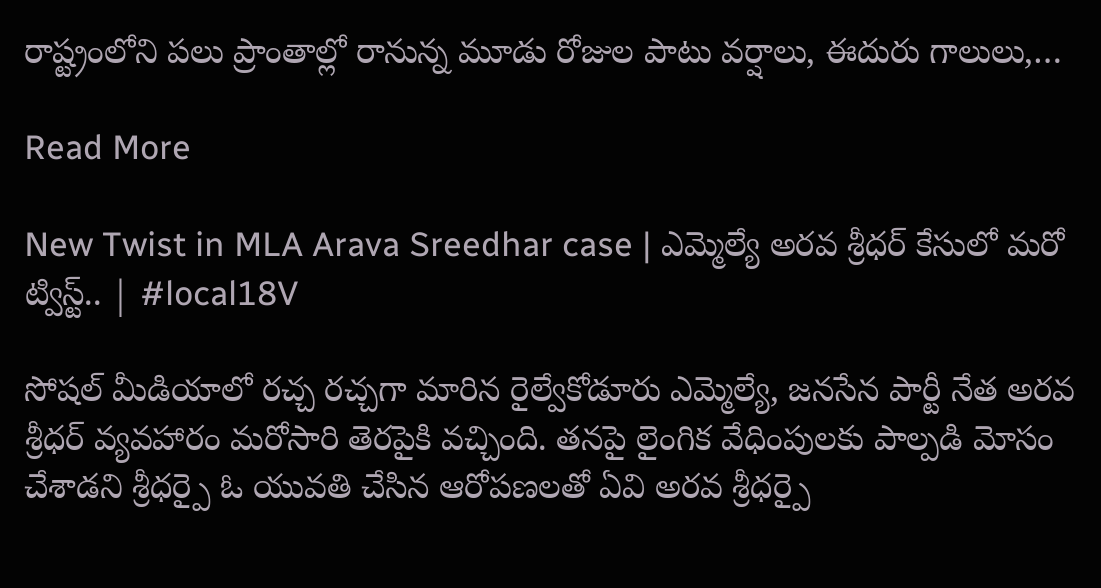రాష్ట్రంలోని పలు ప్రాంతాల్లో రానున్న మూడు రోజుల పాటు వర్షాలు, ఈదురు గాలులు,…

Read More

New Twist in MLA Arava Sreedhar case | ఎమ్మెల్యే అరవ శ్రీధర్ కేసులో మరో ట్విస్ట్.. | #local18V

సోషల్ మీడియాలో రచ్చ రచ్చగా మారిన రైల్వేకోడూరు ఎమ్మెల్యే, జనసేన పార్టీ నేత అరవ శ్రీధర్ వ్యవహారం మరోసారి తెరపైకి వచ్చింది. తనపై లైంగిక వేధింపులకు పాల్పడి మోసం చేశాడని శ్రీధర్పై ఓ యువతి చేసిన ఆరోపణలతో ఏవి అరవ శ్రీధర్పై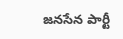జనసేన పార్టీ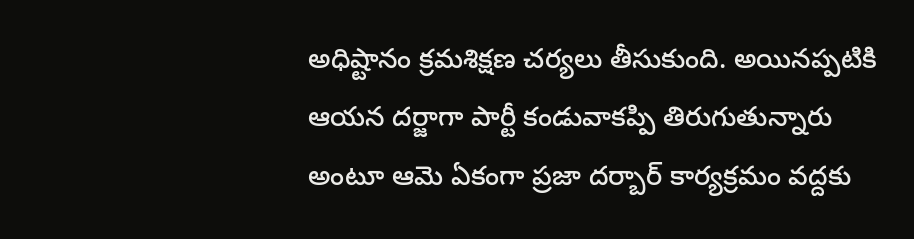అధిష్టానం క్రమశిక్షణ చర్యలు తీసుకుంది. అయినప్పటికి ఆయన దర్జాగా పార్టీ కండువాకప్పి తిరుగుతున్నారు అంటూ ఆమె ఏకంగా ప్రజా దర్బార్ కార్యక్రమం వద్దకు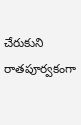చేరుకుని రాతపూర్వకంగా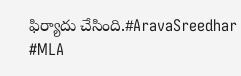ఫిర్యాదు చేసింది.#AravaSreedhar #MLA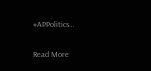#APPolitics…

Read More